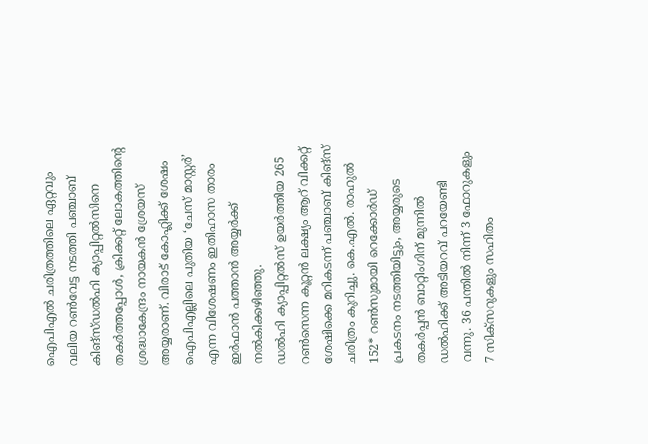ഐപിഎൽ ചരിത്രത്തിലെ ഏറ്റവും വലിയ റൺവേട്ട നടത്തി പഞ്ചാബ് കിങ്സ്ഡൽഹി ക്യാപ്പിറ്റൽസിനെ തകർത്തപ്പോൾ, ക്രിക്കറ്റ് ലോകത്തിന്റെ ശ്രദ്ധാകേന്ദ്രം നായകൻ ശ്രേയസ് അയ്യരാണ്. വിരാട് കോഹ്ലിക്ക് ശേഷം ഐപിഎല്ലിലെ പുതിയ ‘ചേസ് മാസ്റ്റർ’ എന്ന വിശേഷണം ഇതിഹാസ താരം ഇർഫാൻ പത്താൻ അയ്യർക്ക് നൽകിക്കഴിഞ്ഞു.
ഡൽഹി ക്യാപ്പിറ്റൽസ് ഉയർത്തിയ 265 റൺസെന്ന കൂറ്റൻ ലക്ഷ്യം ആറ് വിക്കറ്റ് ശേഷിക്കെ മറികടന്ന് പഞ്ചാബ് കിങ്സ് ചരിത്രം കുറിച്ചു. കെ.എൽ. രാഹുൽ 152* റൺസുമായി റെക്കോർഡ് പ്രകടനം നടത്തിയിട്ടും, അയ്യരുടെ തകർപ്പൻ ബാറ്റിംഗിന് മുന്നിൽ ഡൽഹിക്ക് അടിയറവ് പറയേണ്ടി വന്നു. 36 പന്തിൽ നിന്ന് 3 ഫോറുകളും 7 സിക്സറുകളും സഹിതം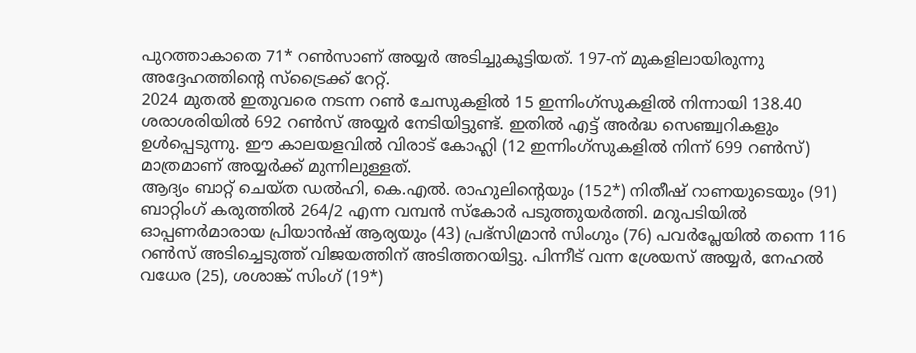പുറത്താകാതെ 71* റൺസാണ് അയ്യർ അടിച്ചുകൂട്ടിയത്. 197-ന് മുകളിലായിരുന്നു അദ്ദേഹത്തിന്റെ സ്ട്രൈക്ക് റേറ്റ്.
2024 മുതൽ ഇതുവരെ നടന്ന റൺ ചേസുകളിൽ 15 ഇന്നിംഗ്സുകളിൽ നിന്നായി 138.40 ശരാശരിയിൽ 692 റൺസ് അയ്യർ നേടിയിട്ടുണ്ട്. ഇതിൽ എട്ട് അർദ്ധ സെഞ്ച്വറികളും ഉൾപ്പെടുന്നു. ഈ കാലയളവിൽ വിരാട് കോഹ്ലി (12 ഇന്നിംഗ്സുകളിൽ നിന്ന് 699 റൺസ്) മാത്രമാണ് അയ്യർക്ക് മുന്നിലുള്ളത്.
ആദ്യം ബാറ്റ് ചെയ്ത ഡൽഹി, കെ.എൽ. രാഹുലിന്റെയും (152*) നിതീഷ് റാണയുടെയും (91) ബാറ്റിംഗ് കരുത്തിൽ 264/2 എന്ന വമ്പൻ സ്കോർ പടുത്തുയർത്തി. മറുപടിയിൽ ഓപ്പണർമാരായ പ്രിയാൻഷ് ആര്യയും (43) പ്രഭ്സിമ്രാൻ സിംഗും (76) പവർപ്ലേയിൽ തന്നെ 116 റൺസ് അടിച്ചെടുത്ത് വിജയത്തിന് അടിത്തറയിട്ടു. പിന്നീട് വന്ന ശ്രേയസ് അയ്യർ, നേഹൽ വധേര (25), ശശാങ്ക് സിംഗ് (19*)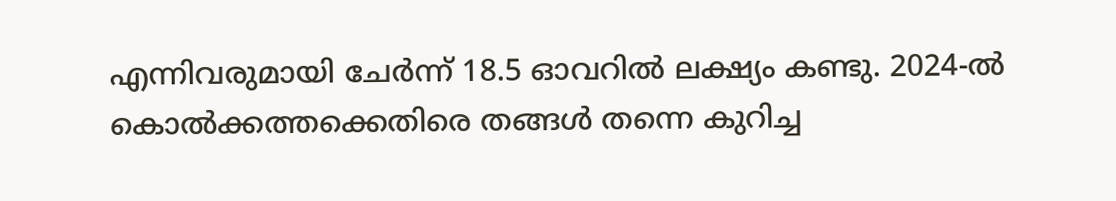എന്നിവരുമായി ചേർന്ന് 18.5 ഓവറിൽ ലക്ഷ്യം കണ്ടു. 2024-ൽ കൊൽക്കത്തക്കെതിരെ തങ്ങൾ തന്നെ കുറിച്ച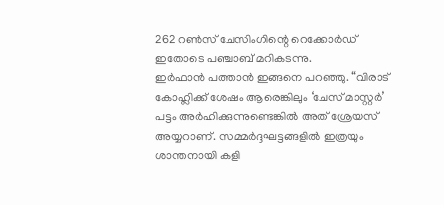262 റൺസ് ചേസിംഗിന്റെ റെക്കോർഡ് ഇതോടെ പഞ്ചാബ് മറികടന്നു.
ഇർഫാൻ പത്താൻ ഇങ്ങനെ പറഞ്ഞു. “വിരാട് കോഹ്ലിക്ക് ശേഷം ആരെങ്കിലും ‘ചേസ് മാസ്റ്റർ’ പട്ടം അർഹിക്കുന്നുണ്ടെങ്കിൽ അത് ശ്രേയസ് അയ്യറാണ്. സമ്മർദ്ദഘട്ടങ്ങളിൽ ഇത്രയും ശാന്തനായി കളി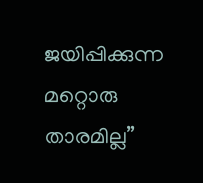ജയിപ്പിക്കുന്ന മറ്റൊരു താരമില്ല”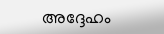അദ്ദേഹം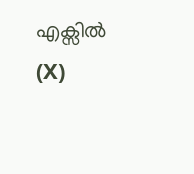എക്സിൽ (X)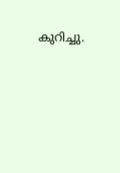കുറിച്ചു.